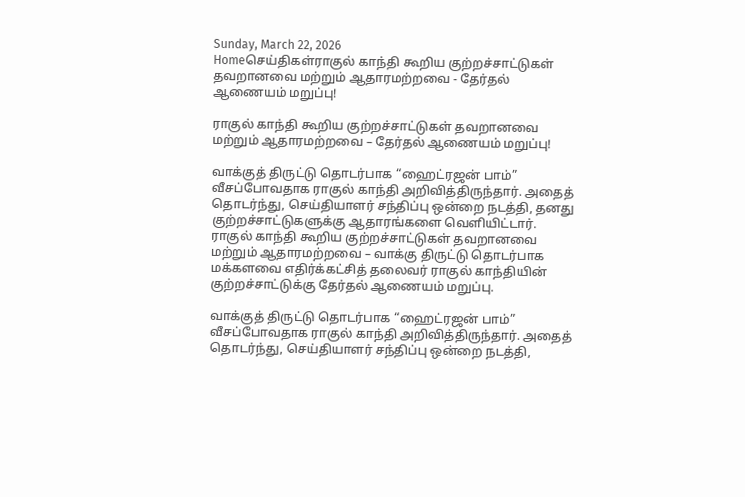Sunday, March 22, 2026
Homeசெய்திகள்ராகுல் காந்தி கூறிய குற்றச்சாட்டுகள் தவறானவை மற்றும் ஆதாரமற்றவை - தேர்தல் ஆணையம் மறுப்பு!

ராகுல் காந்தி கூறிய குற்றச்சாட்டுகள் தவறானவை மற்றும் ஆதாரமற்றவை – தேர்தல் ஆணையம் மறுப்பு!

வாக்குத் திருட்டு தொடர்பாக “ஹைட்ரஜன் பாம்” வீசப்போவதாக ராகுல் காந்தி அறிவித்திருந்தார். அதைத் தொடர்ந்து, செய்தியாளர் சந்திப்பு ஒன்றை நடத்தி, தனது குற்றச்சாட்டுகளுக்கு ஆதாரங்களை வெளியிட்டார்.
ராகுல் காந்தி கூறிய குற்றச்சாட்டுகள் தவறானவை மற்றும் ஆதாரமற்றவை – வாக்கு திருட்டு தொடர்பாக மக்களவை எதிர்க்கட்சித் தலைவர் ராகுல் காந்தியின் குற்றச்சாட்டுக்கு தேர்தல் ஆணையம் மறுப்பு.

வாக்குத் திருட்டு தொடர்பாக “ஹைட்ரஜன் பாம்” வீசப்போவதாக ராகுல் காந்தி அறிவித்திருந்தார். அதைத் தொடர்ந்து, செய்தியாளர் சந்திப்பு ஒன்றை நடத்தி,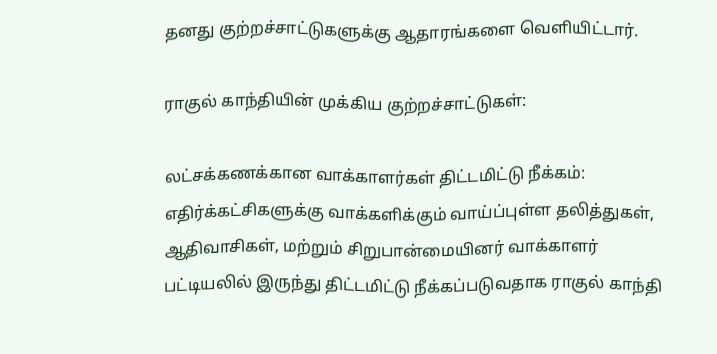தனது குற்றச்சாட்டுகளுக்கு ஆதாரங்களை வெளியிட்டார்.

ராகுல் காந்தியின் முக்கிய குற்றச்சாட்டுகள்:

லட்சக்கணக்கான வாக்காளர்கள் திட்டமிட்டு நீக்கம்: எதிர்க்கட்சிகளுக்கு வாக்களிக்கும் வாய்ப்புள்ள தலித்துகள், ஆதிவாசிகள், மற்றும் சிறுபான்மையினர் வாக்காளர் பட்டியலில் இருந்து திட்டமிட்டு நீக்கப்படுவதாக ராகுல் காந்தி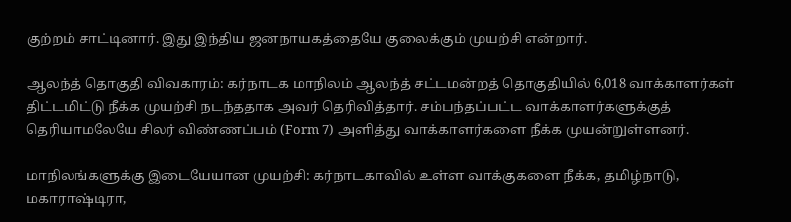குற்றம் சாட்டினார். இது இந்திய ஜனநாயகத்தையே குலைக்கும் முயற்சி என்றார்.

ஆலந்த் தொகுதி விவகாரம்: கர்நாடக மாநிலம் ஆலந்த் சட்டமன்றத் தொகுதியில் 6,018 வாக்காளர்கள் திட்டமிட்டு நீக்க முயற்சி நடந்ததாக அவர் தெரிவித்தார். சம்பந்தப்பட்ட வாக்காளர்களுக்குத் தெரியாமலேயே சிலர் விண்ணப்பம் (Form 7) அளித்து வாக்காளர்களை நீக்க முயன்றுள்ளனர்.

மாநிலங்களுக்கு இடையேயான முயற்சி: கர்நாடகாவில் உள்ள வாக்குகளை நீக்க, தமிழ்நாடு, மகாராஷ்டிரா,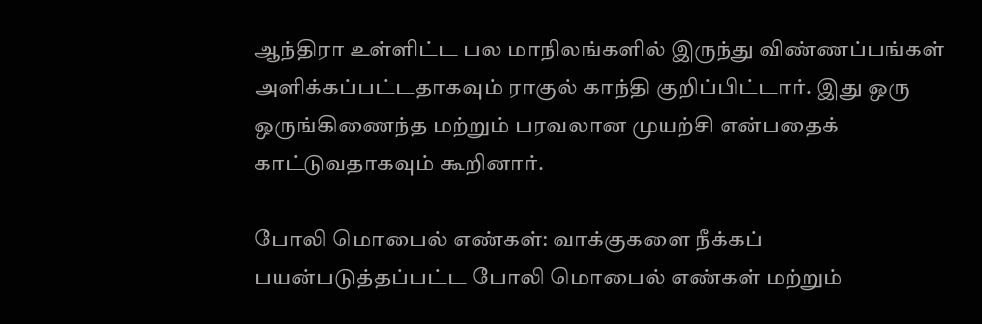ஆந்திரா உள்ளிட்ட பல மாநிலங்களில் இருந்து விண்ணப்பங்கள் அளிக்கப்பட்டதாகவும் ராகுல் காந்தி குறிப்பிட்டார். இது ஒரு ஒருங்கிணைந்த மற்றும் பரவலான முயற்சி என்பதைக் காட்டுவதாகவும் கூறினார்.

போலி மொபைல் எண்கள்: வாக்குகளை நீக்கப் பயன்படுத்தப்பட்ட போலி மொபைல் எண்கள் மற்றும்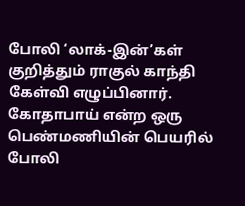போலி ‘லாக்-இன்’கள் குறித்தும் ராகுல் காந்தி கேள்வி எழுப்பினார். கோதாபாய் என்ற ஒரு பெண்மணியின் பெயரில் போலி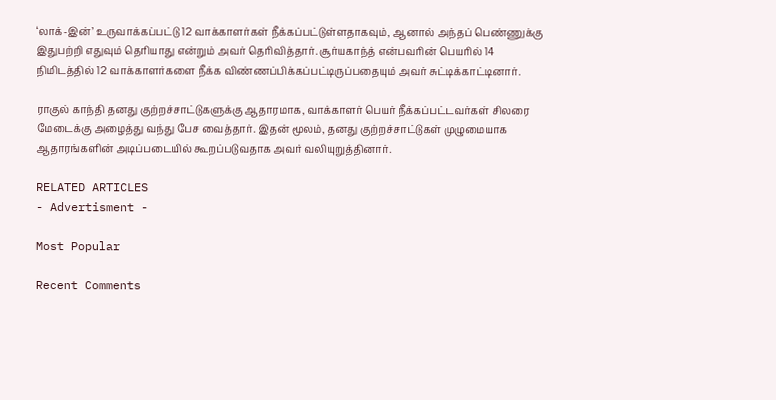‘லாக்-இன்’ உருவாக்கப்பட்டு 12 வாக்காளர்கள் நீக்கப்பட்டுள்ளதாகவும், ஆனால் அந்தப் பெண்ணுக்கு இதுபற்றி எதுவும் தெரியாது என்றும் அவர் தெரிவித்தார். சூர்யகாந்த் என்பவரின் பெயரில் 14 நிமிடத்தில் 12 வாக்காளர்களை நீக்க விண்ணப்பிக்கப்பட்டிருப்பதையும் அவர் சுட்டிக்காட்டினார்.

ராகுல் காந்தி தனது குற்றச்சாட்டுகளுக்கு ஆதாரமாக, வாக்காளர் பெயர் நீக்கப்பட்டவர்கள் சிலரை மேடைக்கு அழைத்து வந்து பேச வைத்தார். இதன் மூலம், தனது குற்றச்சாட்டுகள் முழுமையாக ஆதாரங்களின் அடிப்படையில் கூறப்படுவதாக அவர் வலியுறுத்தினார்.

RELATED ARTICLES
- Advertisment -

Most Popular

Recent Comments